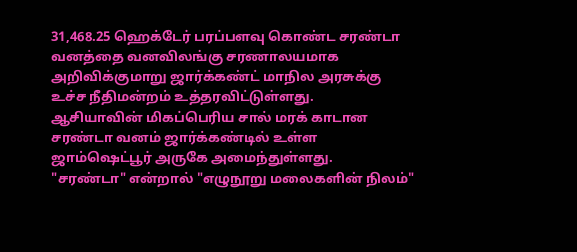31,468.25 ஹெக்டேர் பரப்பளவு கொண்ட சரண்டா வனத்தை வனவிலங்கு சரணாலயமாக அறிவிக்குமாறு ஜார்க்கண்ட் மாநில அரசுக்கு உச்ச நீதிமன்றம் உத்தரவிட்டுள்ளது.
ஆசியாவின் மிகப்பெரிய சால் மரக் காடான சரண்டா வனம் ஜார்க்கண்டில் உள்ள ஜாம்ஷெட்பூர் அருகே அமைந்துள்ளது.
"சரண்டா" என்றால் "எழுநூறு மலைகளின் நிலம்"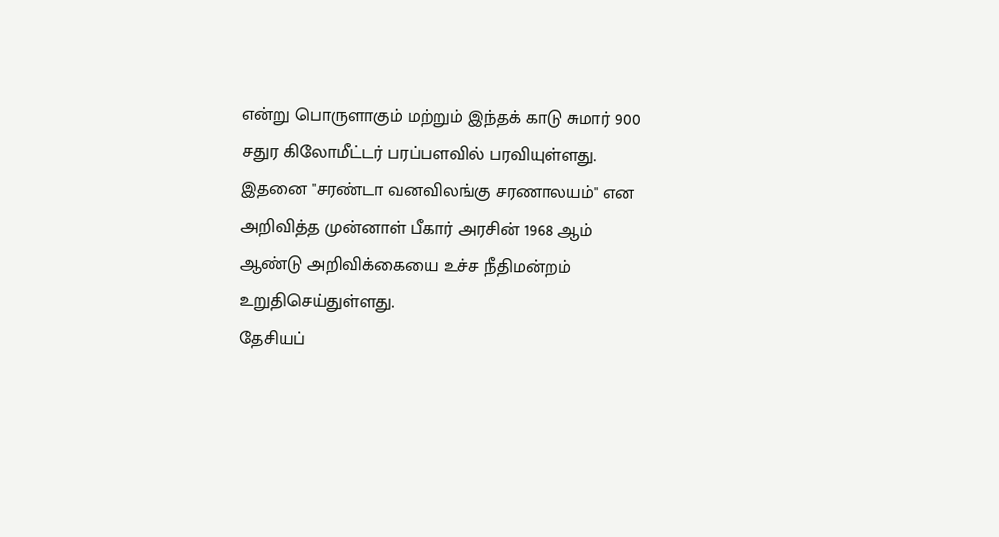என்று பொருளாகும் மற்றும் இந்தக் காடு சுமார் 900 சதுர கிலோமீட்டர் பரப்பளவில் பரவியுள்ளது.
இதனை "சரண்டா வனவிலங்கு சரணாலயம்" என அறிவித்த முன்னாள் பீகார் அரசின் 1968 ஆம் ஆண்டு அறிவிக்கையை உச்ச நீதிமன்றம் உறுதிசெய்துள்ளது.
தேசியப்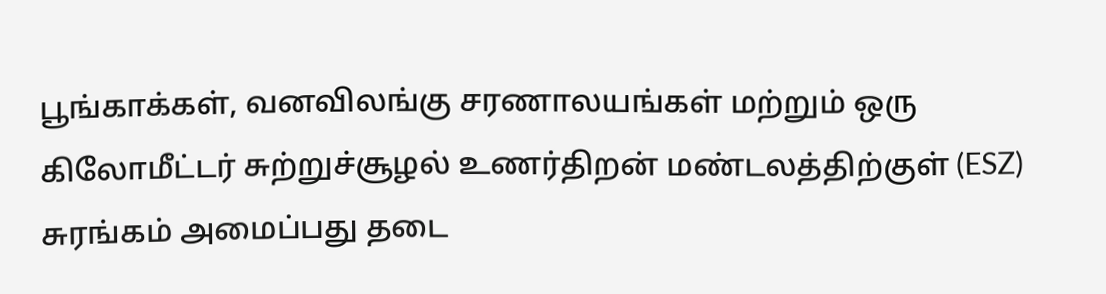பூங்காக்கள், வனவிலங்கு சரணாலயங்கள் மற்றும் ஒரு கிலோமீட்டர் சுற்றுச்சூழல் உணர்திறன் மண்டலத்திற்குள் (ESZ) சுரங்கம் அமைப்பது தடை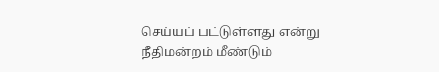செய்யப் பட்டுள்ளது என்று நீதிமன்றம் மீண்டும்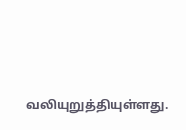வலியுறுத்தியுள்ளது.